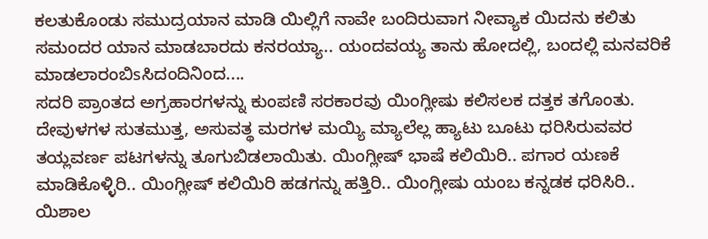ಕಲತುಕೊಂಡು ಸಮುದ್ರಯಾನ ಮಾಡಿ ಯಿಲ್ಲಿಗೆ ನಾವೇ ಬಂದಿರುವಾಗ ನೀವ್ಯಾಕ ಯಿದನು ಕಲಿತು ಸಮಂದರ ಯಾನ ಮಾಡಬಾರದು ಕನರಯ್ಯಾ.. ಯಂದವಯ್ಯ ತಾನು ಹೋದಲ್ಲಿ, ಬಂದಲ್ಲಿ ಮನವರಿಕೆ ಮಾಡಲಾರಂಬಿsಸಿದಂದಿನಿಂದ....
ಸದರಿ ಪ್ರಾಂತದ ಅಗ್ರಹಾರಗಳನ್ನು ಕುಂಪಣಿ ಸರಕಾರವು ಯಿಂಗ್ಲೀಷು ಕಲಿಸಲಕ ದತ್ತಕ ತಗೊಂತು. ದೇವುಳಗಳ ಸುತಮುತ್ತ, ಅಸುವತ್ಥ ಮರಗಳ ಮಯ್ಯಿ ಮ್ಯಾಲೆಲ್ಲ ಹ್ಯಾಟು ಬೂಟು ಧರಿಸಿರುವವರ ತಯ್ಲವರ್ಣ ಪಟಗಳನ್ನು ತೂಗುಬಿಡಲಾಯಿತು. ಯಿಂಗ್ಲೀಷ್ ಭಾಷೆ ಕಲಿಯಿರಿ.. ಪಗಾರ ಯಣಕೆ ಮಾಡಿಕೊಳ್ಳಿರಿ.. ಯಿಂಗ್ಲೀಷ್ ಕಲಿಯಿರಿ ಹಡಗನ್ನು ಹತ್ತಿರಿ.. ಯಿಂಗ್ಲೀಷು ಯಂಬ ಕನ್ನಡಕ ಧರಿಸಿರಿ.. ಯಿಶಾಲ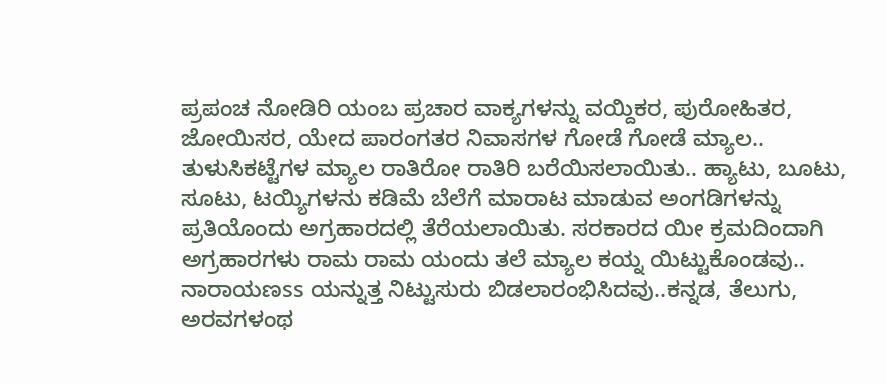ಪ್ರಪಂಚ ನೋಡಿರಿ ಯಂಬ ಪ್ರಚಾರ ವಾಕ್ಯಗಳನ್ನು ವಯ್ದಿಕರ, ಪುರೋಹಿತರ, ಜೋಯಿಸರ, ಯೇದ ಪಾರಂಗತರ ನಿವಾಸಗಳ ಗೋಡೆ ಗೋಡೆ ಮ್ಯಾಲ.. ತುಳುಸಿಕಟ್ಟೆಗಳ ಮ್ಯಾಲ ರಾತಿರೋ ರಾತಿರಿ ಬರೆಯಿಸಲಾಯಿತು.. ಹ್ಯಾಟು, ಬೂಟು, ಸೂಟು, ಟಯ್ಯಿಗಳನು ಕಡಿಮೆ ಬೆಲೆಗೆ ಮಾರಾಟ ಮಾಡುವ ಅಂಗಡಿಗಳನ್ನು ಪ್ರತಿಯೊಂದು ಅಗ್ರಹಾರದಲ್ಲಿ ತೆರೆಯಲಾಯಿತು. ಸರಕಾರದ ಯೀ ಕ್ರಮದಿಂದಾಗಿ ಅಗ್ರಹಾರಗಳು ರಾಮ ರಾಮ ಯಂದು ತಲೆ ಮ್ಯಾಲ ಕಯ್ನ ಯಿಟ್ಟುಕೊಂಡವು.. ನಾರಾಯಣss ಯನ್ನುತ್ತ ನಿಟ್ಟುಸುರು ಬಿಡಲಾರಂಭಿಸಿದವು..ಕನ್ನಡ, ತೆಲುಗು, ಅರವಗಳಂಥ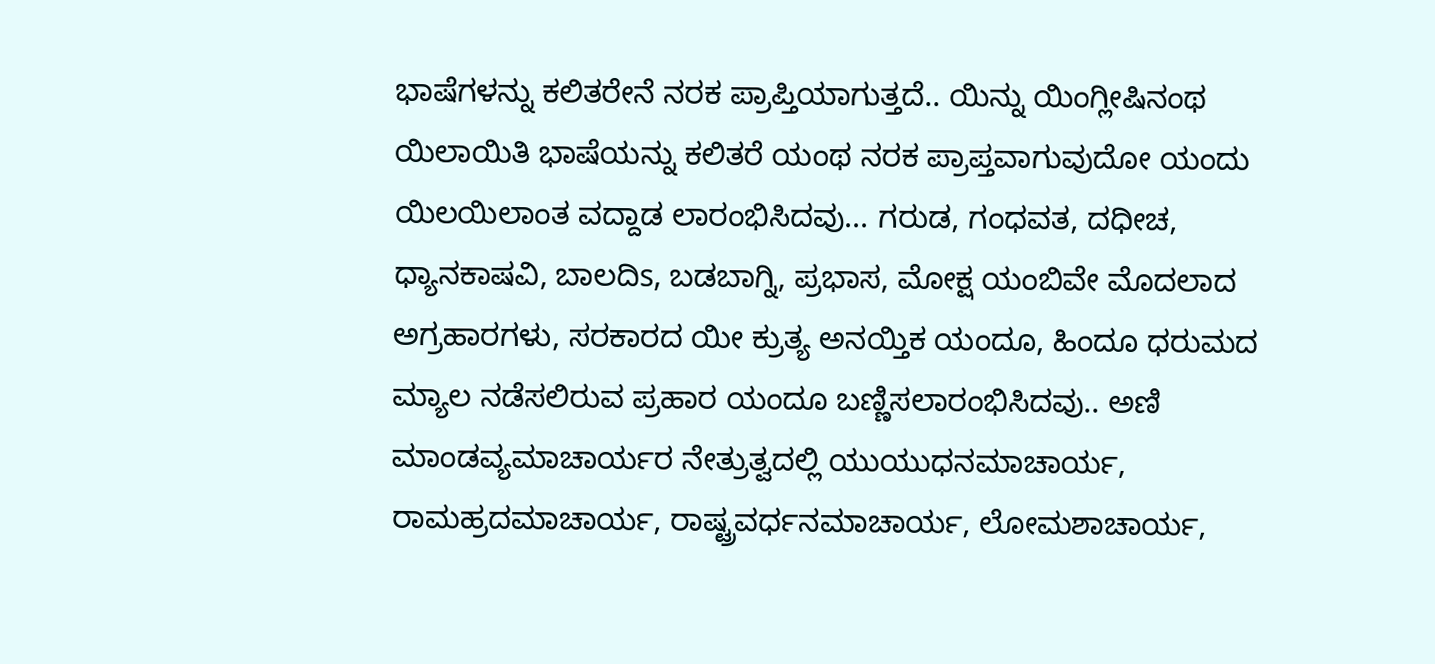ಭಾಷೆಗಳನ್ನು ಕಲಿತರೇನೆ ನರಕ ಪ್ರಾಪ್ತಿಯಾಗುತ್ತದೆ.. ಯಿನ್ನು ಯಿಂಗ್ಲೀಷಿನಂಥ ಯಿಲಾಯಿತಿ ಭಾಷೆಯನ್ನು ಕಲಿತರೆ ಯಂಥ ನರಕ ಪ್ರಾಪ್ತವಾಗುವುದೋ ಯಂದು ಯಿಲಯಿಲಾಂತ ವದ್ದಾಡ ಲಾರಂಭಿಸಿದವು... ಗರುಡ, ಗಂಧವತ, ದಧೀಚ, ಧ್ಯಾನಕಾಷವಿ, ಬಾಲದಿs, ಬಡಬಾಗ್ನಿ, ಪ್ರಭಾಸ, ಮೋಕ್ಷ ಯಂಬಿವೇ ಮೊದಲಾದ ಅಗ್ರಹಾರಗಳು, ಸರಕಾರದ ಯೀ ಕ್ರುತ್ಯ ಅನಯ್ತಿಕ ಯಂದೂ, ಹಿಂದೂ ಧರುಮದ ಮ್ಯಾಲ ನಡೆಸಲಿರುವ ಪ್ರಹಾರ ಯಂದೂ ಬಣ್ಣಿಸಲಾರಂಭಿಸಿದವು.. ಅಣಿ ಮಾಂಡವ್ಯಮಾಚಾರ್ಯರ ನೇತ್ರುತ್ವದಲ್ಲಿ ಯುಯುಧನಮಾಚಾರ್ಯ, ರಾಮಹ್ರದಮಾಚಾರ್ಯ, ರಾಷ್ಟ್ರವರ್ಧನಮಾಚಾರ್ಯ, ಲೋಮಶಾಚಾರ್ಯ,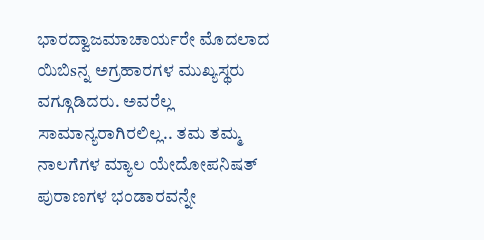ಭಾರದ್ವಾಜಮಾಚಾರ್ಯರೇ ಮೊದಲಾದ ಯಿಬಿsನ್ನ ಅಗ್ರಹಾರಗಳ ಮುಖ್ಯಸ್ಥರು ವಗ್ಗೂಡಿದರು. ಅವರೆಲ್ಲ ಸಾಮಾನ್ಯರಾಗಿರಲಿಲ್ಲ.. ತಮ ತಮ್ಮ ನಾಲಗೆಗಳ ಮ್ಯಾಲ ಯೇದೋಪನಿಷತ್ ಪುರಾಣಗಳ ಭಂಡಾರವನ್ನೇ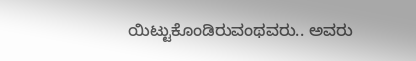ಯಿಟ್ಟುಕೊಂಡಿರುವಂಥವರು.. ಅವರು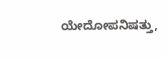ಯೇದೋಪನಿಷತ್ತು,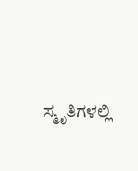ಸ್ಮೃತಿಗಳಲ್ಲಿ